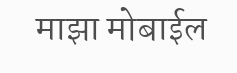माझा मोबाईल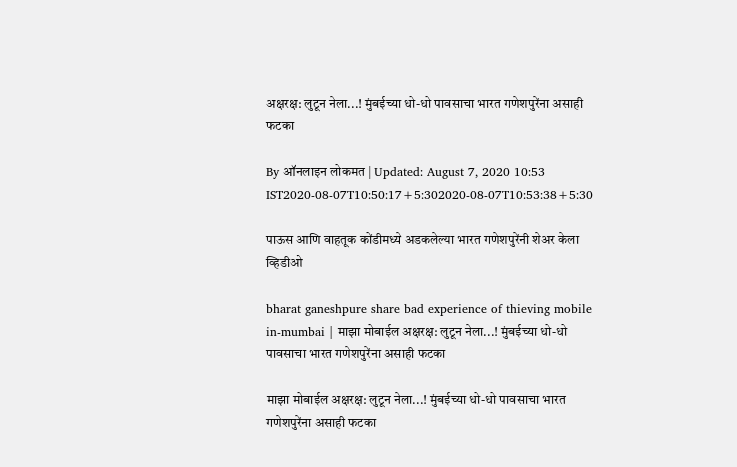अक्षरक्ष: लुटून नेला...! मुंबईच्या धो-धो पावसाचा भारत गणेशपुरेंना असाही फटका

By ऑनलाइन लोकमत | Updated: August 7, 2020 10:53 IST2020-08-07T10:50:17+5:302020-08-07T10:53:38+5:30

पाऊस आणि वाहतूक कोंडीमध्ये अडकलेल्या भारत गणेशपुरेंनी शेअर केला व्हिडीओ

bharat ganeshpure share bad experience of thieving mobile in-mumbai | माझा मोबाईल अक्षरक्ष: लुटून नेला...! मुंबईच्या धो-धो पावसाचा भारत गणेशपुरेंना असाही फटका

माझा मोबाईल अक्षरक्ष: लुटून नेला...! मुंबईच्या धो-धो पावसाचा भारत गणेशपुरेंना असाही फटका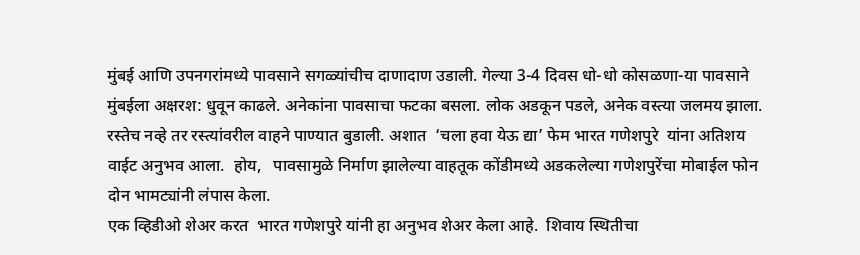मुंबई आणि उपनगरांमध्ये पावसाने सगळ्यांचीच दाणादाण उडाली. गेल्या 3-4 दिवस धो-धो कोसळणा-या पावसाने मुंबईला अक्षरश: धुवून काढले. अनेकांना पावसाचा फटका बसला. लोक अडकून पडले, अनेक वस्त्या जलमय झाला. रस्तेच नव्हे तर रस्त्यांवरील वाहने पाण्यात बुडाली. अशात  ‘चला हवा येऊ द्या’ फेम भारत गणेशपुरे  यांना अतिशय वाईट अनुभव आला.  होय,   पावसामुळे निर्माण झालेल्या वाहतूक कोंडीमध्ये अडकलेल्या गणेशपुरेंचा मोबाईल फोन दोन भामट्यांनी लंपास केला.
एक व्हिडीओ शेअर करत  भारत गणेशपुरे यांनी हा अनुभव शेअर केला आहे.  शिवाय स्थितीचा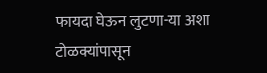फायदा घेऊन लुटणा-या अशा टोळक्यांपासून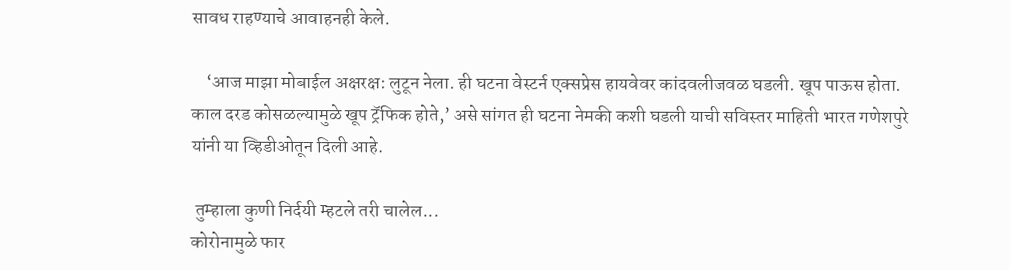सावध राहण्याचे आवाहनही केले.

    ‘आज माझा मोबाईल अक्षरक्ष: लुटून नेला. ही घटना वेस्टर्न एक्सप्रेस हायवेवर कांदवलीजवळ घडली. खूप पाऊस होता. काल दरड कोसळल्यामुळे खूप ट्रॅफिक होते,’ असे सांगत ही घटना नेमकी कशी घडली याची सविस्तर माहिती भारत गणेशपुरे यांनी या व्हिडीओतून दिली आहे.

 तुम्हाला कुणी निर्दयी म्हटले तरी चालेल...
कोरोनामुळे फार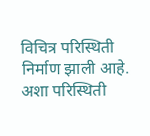विचित्र परिस्थिती निर्माण झाली आहे. अशा परिस्थिती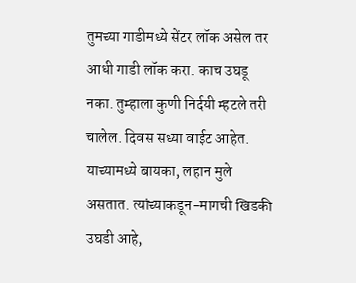तुमच्या गाडीमध्ये सेंटर लॉक असेल तर आधी गाडी लॉक करा. काच उघडू नका. तुम्हाला कुणी निर्दयी म्हटले तरी चालेल. दिवस सध्या वाईट आहेत. याच्यामध्ये बायका, लहान मुले असतात. त्यांच्याकडून-मागची खिडकी उघडी आहे,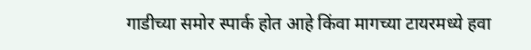गाडीच्या समोर स्पार्क होत आहे किंवा मागच्या टायरमध्ये हवा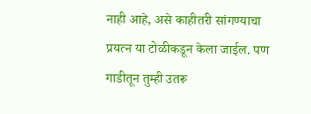नाही आहे, असे काहीतरी सांगण्याचा प्रयत्न या टोळीकडून केला जाईल. पण गाडीतून तुम्ही उतरू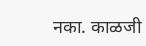नका. काळजी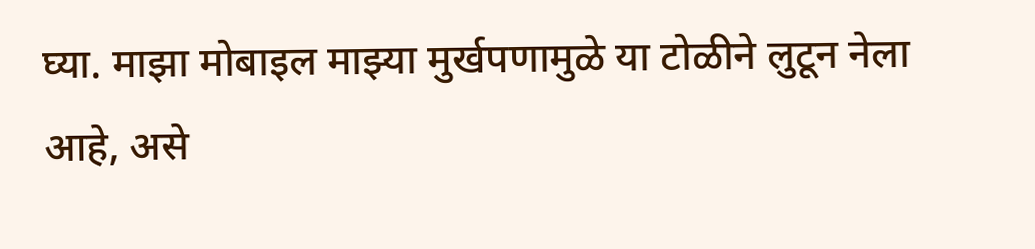घ्या. माझा मोबाइल माझ्या मुर्खपणामुळे या टोळीने लुटून नेला आहे, असे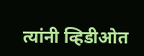त्यांनी व्हिडीओत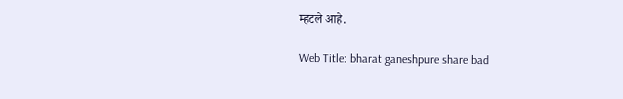म्हटले आहे.

Web Title: bharat ganeshpure share bad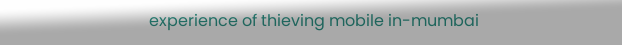experience of thieving mobile in-mumbai